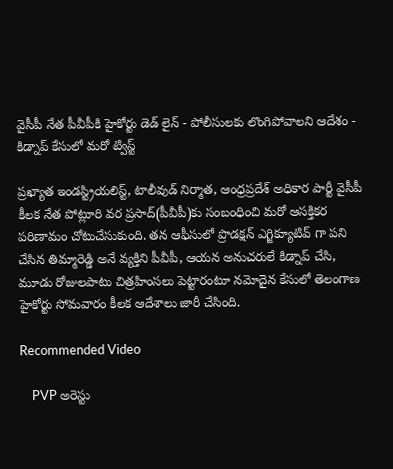వైసీపీ నేత పీవీపీకి హైకోర్టు డెడ్ లైన్ - పోలీసులకు లొంగిపోవాలని ఆదేశం - కిడ్నాప్ కేసులో మరో ట్విస్ట్

ప్రఖ్యాత ఇండస్ట్రియలిస్ట్, టాలీవుడ్ నిర్మాత, ఆంధ్రప్రదేశ్ అధికార పార్టీ వైసీపీ కీలక నేత పోట్లూరి వర ప్రసాద్(పీవీపీ)కు సంబంధించి మరో ఆసక్తికర పరిణామం చోటుచేసుకుంది. తన ఆఫీసులో ప్రొడక్షన్‌ ఎగ్జిక్యూటివ్ గా పని చేసిన తిమ్మారెడ్డి అనే వ్యక్తిని పీవీపీ, ఆయన అనుచరులే కిడ్నాప్ చేసి, మూడు రోజులపాటు చిత్రహింసలు పెట్టారంటూ నమోదైన కేసులో తెలంగాణ హైకోర్టు సోమవారం కీలక ఆదేశాలు జారీ చేసింది.

Recommended Video

    PVP అరెస్టు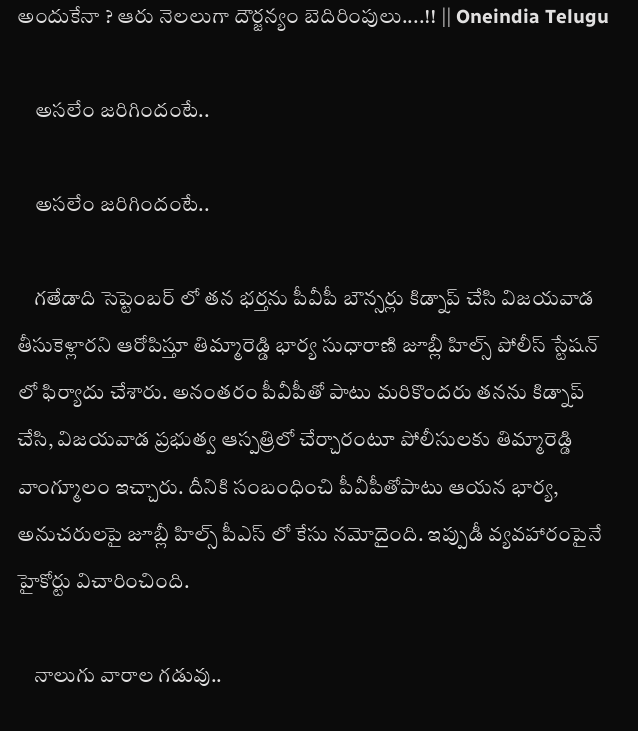అందుకేనా ? ఆరు నెలలుగా దౌర్జన్యం బెదిరింపులు....!! || Oneindia Telugu

    అసలేం జరిగిందంటే..

    అసలేం జరిగిందంటే..

    గతేడాది సెప్టెంబర్ లో తన భర్తను పీవీపీ బౌన్సర్లు కిడ్నాప్‌ చేసి విజయవాడ తీసుకెళ్లారని ఆరోపిస్తూ తిమ్మారెడ్డి భార్య సుధారాణి జూబ్లీ హిల్స్ పోలీస్ స్టేషన్ లో ఫిర్యాదు చేశారు. అనంతరం పీవీపీతో పాటు మరికొందరు తనను కిడ్నాప్‌ చేసి, విజయవాడ ప్రభుత్వ ఆస్పత్రిలో చేర్చారంటూ పోలీసులకు తిమ్మారెడ్డి వాంగ్మూలం ఇచ్చారు. దీనికి సంబంధించి పీవీపీతోపాటు ఆయన భార్య, అనుచరులపై జూబ్లీ హిల్స్ పీఎస్ లో కేసు నమోదైంది. ఇప్పుడీ వ్యవహారంపైనే హైకోర్టు విచారించింది.

    నాలుగు వారాల గడువు..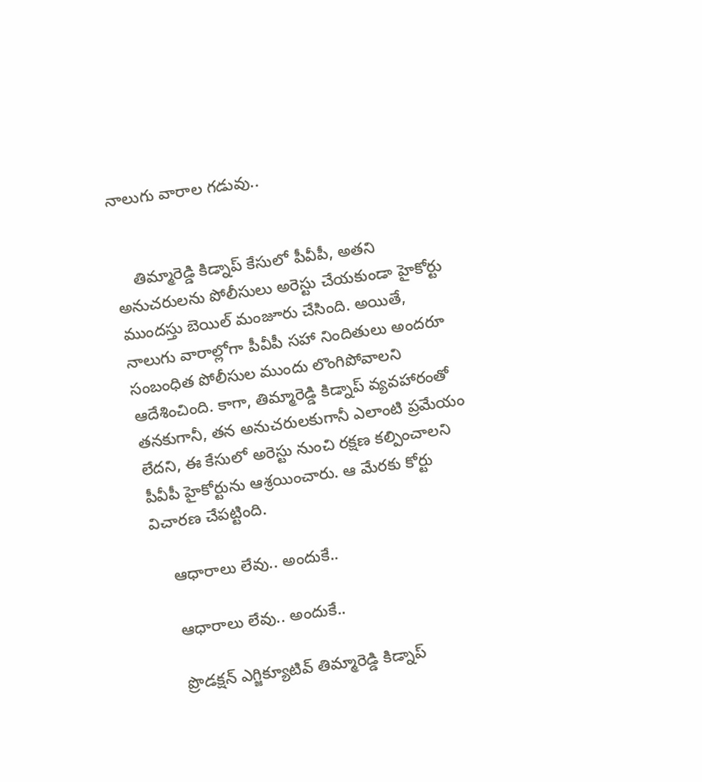నాలుగు వారాల గడువు..


    తిమ్మారెడ్డి కిడ్నాప్ కేసులో పీవీపీ, అతని అనుచరులను పోలీసులు అరెస్టు చేయకుండా హైకోర్టు ముందస్తు బెయిల్ మంజూరు చేసింది. అయితే, నాలుగు వారాల్లోగా పీవీపీ సహా నిందితులు అందరూ సంబంధిత పోలీసుల ముందు లొంగిపోవాలని ఆదేశించింది. కాగా, తిమ్మారెడ్డి కిడ్నాప్ వ్యవహారంతో తనకుగానీ, తన అనుచరులకుగానీ ఎలాంటి ప్రమేయం లేదని, ఈ కేసులో అరెస్టు నుంచి రక్షణ కల్పించాలని పీవీపీ హైకోర్టును ఆశ్రయించారు. ఆ మేరకు కోర్టు విచారణ చేపట్టింది.

    ఆధారాలు లేవు.. అందుకే..

    ఆధారాలు లేవు.. అందుకే..

    ప్రొడక్షన్‌ ఎగ్జిక్యూటివ్ తిమ్మారెడ్డి కిడ్నాప్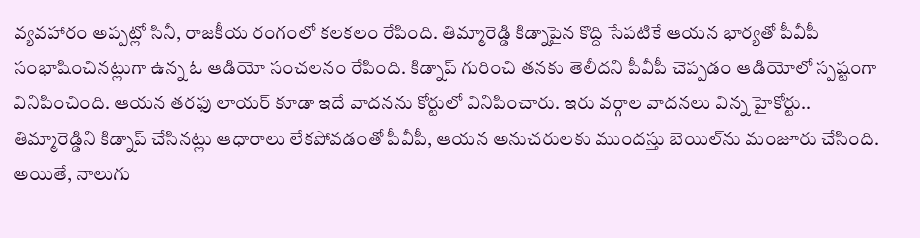వ్యవహారం అప్పట్లో సినీ, రాజకీయ రంగంలో కలకలం రేపింది. తిమ్మారెడ్డి కిడ్నాపైన కొద్ది సేపటికే ఆయన భార్యతో పీవీపీ సంభాషించినట్లుగా ఉన్న ఓ ఆడియో సంచలనం రేపింది. కిడ్నాప్ గురించి తనకు తెలీదని పీవీపీ చెప్పడం ఆడియోలో స్పష్టంగా వినిపించింది. ఆయన తరఫు లాయర్ కూడా ఇదే వాదనను కోర్టులో వినిపించారు. ఇరు వర్గాల వాదనలు విన్న హైకోర్టు.. తిమ్మారెడ్డిని కిడ్నాప్‌ చేసినట్లు ఆధారాలు లేకపోవడంతో పీవీపీ, ఆయన అనుచరులకు ముందస్తు బెయిల్‌ను మంజూరు చేసింది. అయితే, నాలుగు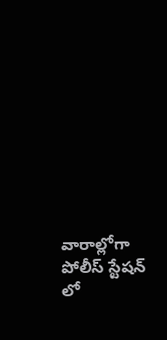వారాల్లోగా పోలీస్ స్టేషన్ లో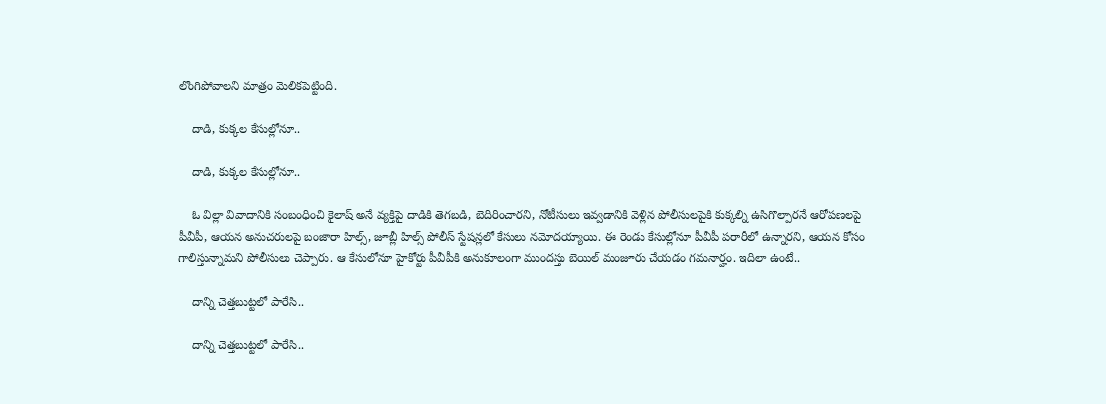లొంగిపోవాలని మాత్రం మెలికపెట్టింది.

    దాడి, కుక్కల కేసుల్లోనూ..

    దాడి, కుక్కల కేసుల్లోనూ..

    ఓ విల్లా వివాదానికి సంబంధించి కైలాష్ అనే వ్యక్తిపై దాడికి తెగబడి, బెదిరించారని, నోటీసులు ఇవ్వడానికి వెళ్లిన పోలీసులపైకి కుక్కల్ని ఉసిగొల్పారనే ఆరోపణలపై పీవీపీ, ఆయన అనుచరులపై బంజారా హిల్స్, జూబ్లీ హిల్స్ పోలీస్ స్టేషన్లలో కేసులు నమోదయ్యాయి. ఈ రెండు కేసుల్లోనూ పీవీపీ పరారీలో ఉన్నారని, ఆయన కోసం గాలిస్తున్నామని పోలీసులు చెప్పారు. ఆ కేసులోనూ హైకోర్టు పీవీపీకి అనుకూలంగా ముందస్తు బెయిల్ మంజూరు చేయడం గమనార్హం. ఇదిలా ఉంటే..

    దాన్ని చెత్తబుట్టలో పారేసి..

    దాన్ని చెత్తబుట్టలో పారేసి..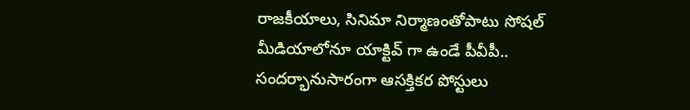రాజకీయాలు, సినిమా నిర్మాణంతోపాటు సోషల్ మీడియాలోనూ యాక్టివ్ గా ఉండే పీవీపీ.. సందర్భానుసారంగా ఆసక్తికర పోస్టులు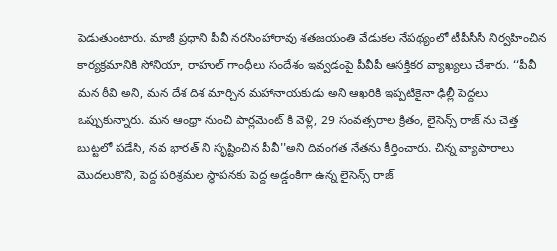పెడుతుంటారు. మాజీ ప్రధాని పీవీ నరసింహారావు శతజయంతి వేడుకల నేపథ్యంలో టీపీసీసీ నిర్వహించిన కార్యక్రమానికి సోనియా, రాహుల్ గాంధీలు సందేశం ఇవ్వడంపై పీవీపీ ఆసక్తికర వ్యాఖ్యలు చేశారు. ‘‘పీవీ మన ఠీవి అని, మన దేశ దిశ మార్చిన మహానాయకుడు అని ఆఖరికి ఇప్పటికైనా ఢిల్లీ పెద్దలు ఒప్పుకున్నారు. మన ఆంధ్రా నుంచి పార్లమెంట్ కి వెళ్లి, 29 సంవత్సరాల క్రితం, లైసెన్స్ రాజ్ ను చెత్త బుట్టలో పడేసి, నవ భారత్ ని సృష్టించిన పీవీ''అని దివంగత నేతను కీర్తించారు. చిన్న వ్యాపారాలు మొదలుకొని, పెద్ద పరిశ్రమల స్థాపనకు పెద్ద అడ్డంకిగా ఉన్న లైసెన్స్ రాజ్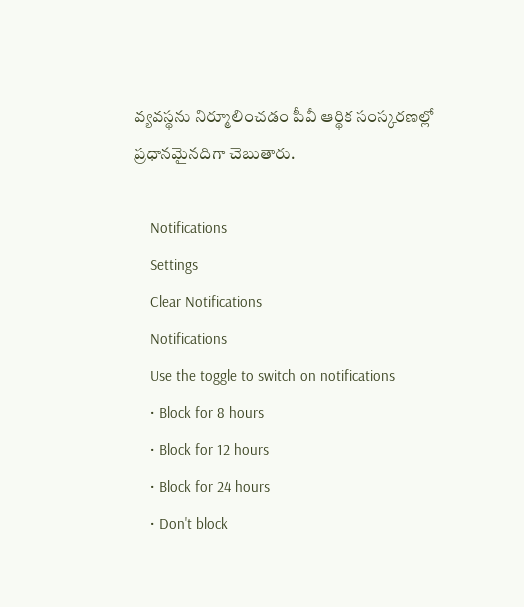వ్యవస్థను నిర్మూలించడం పీవీ ఆర్థిక సంస్కరణల్లో ప్రధానమైనదిగా చెబుతారు.

    Notifications
    Settings
    Clear Notifications
    Notifications
    Use the toggle to switch on notifications
    • Block for 8 hours
    • Block for 12 hours
    • Block for 24 hours
    • Don't block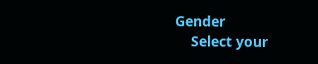Gender
    Select your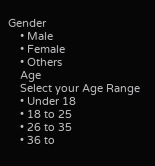Gender
    • Male
    • Female
    • Others
    Age
    Select your Age Range
    • Under 18
    • 18 to 25
    • 26 to 35
    • 36 to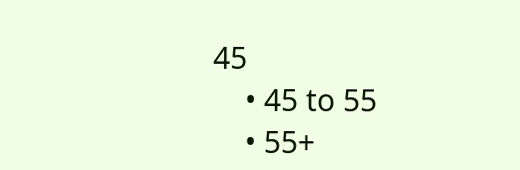45
    • 45 to 55
    • 55+